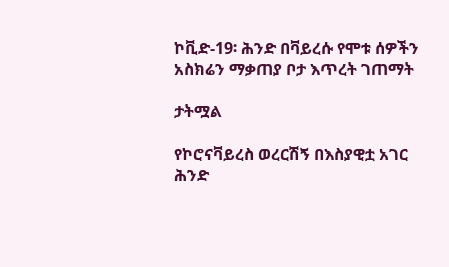ኮቪድ-19፡ ሕንድ በቫይረሱ የሞቱ ሰዎችን አስክሬን ማቃጠያ ቦታ እጥረት ገጠማት

ታትሟል

የኮሮናቫይረስ ወረርሽኝ በእስያዊቷ አገር ሕንድ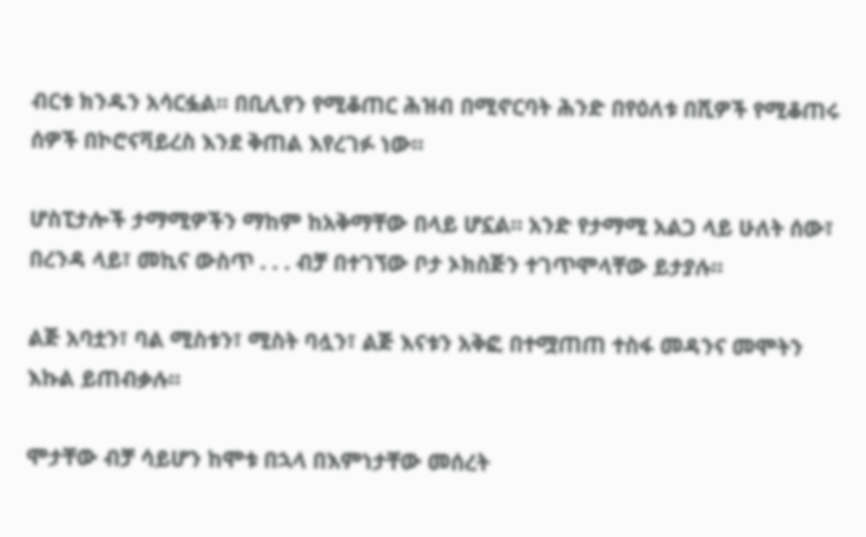ብርቱ ክንዱን አሳርፏል። በቢሊየን የሚቆጠር ሕዝብ በሚኖርባት ሕንድ በየዕለቱ በሺዎች የሚቆጠሩ ሰዎች በኮሮናቫይረስ እንደ ቅጠል እየረገፉ ነው።

ሆስፒታሎች ታማሚዎችን ማከም ከአቅማቸው በላይ ሆኗል። አንድ የታማሚ አልጋ ላይ ሁለት ሰው፣ በረንዳ ላይ፣ መኪና ውስጥ . . . ብቻ በተገኘው ቦታ ኦክስጅን ተገጥሞላቸው ይታያሉ።

ልጅ አባቷን፣ ባል ሚስቱን፣ ሚስት ባሏን፣ ልጅ እናቱን አቅፎ በተሟጠጠ ተስፋ መዳንና መሞትን እኩል ይጠብቃሉ።

ሞታቸው ብቻ ሳይሆን ከሞቱ በኋላ በእምነታቸው መሰረት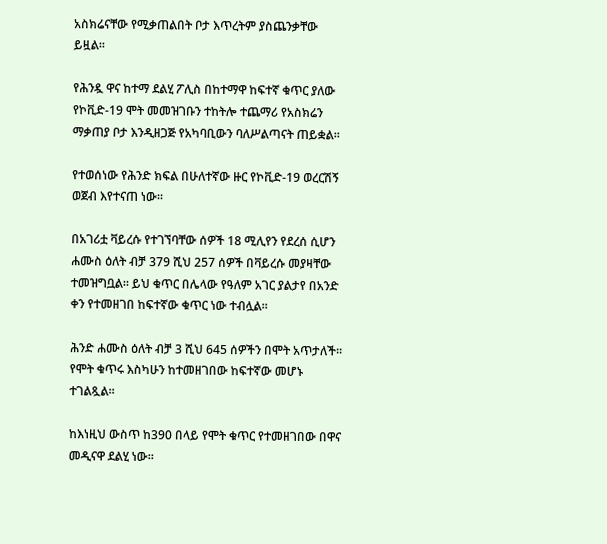አስክሬናቸው የሚቃጠልበት ቦታ እጥረትም ያስጨንቃቸው ይዟል።

የሕንዷ ዋና ከተማ ደልሂ ፖሊስ በከተማዋ ከፍተኛ ቁጥር ያለው የኮቪድ-19 ሞት መመዝገቡን ተከትሎ ተጨማሪ የአስክሬን ማቃጠያ ቦታ እንዲዘጋጅ የአካባቢውን ባለሥልጣናት ጠይቋል።

የተወሰነው የሕንድ ክፍል በሁለተኛው ዙር የኮቪድ-19 ወረርሽኝ ወጀብ እየተናጠ ነው።

በአገሪቷ ቫይረሱ የተገኘባቸው ሰዎች 18 ሚሊየን የደረሰ ሲሆን ሐሙስ ዕለት ብቻ 379 ሺህ 257 ሰዎች በቫይረሱ መያዛቸው ተመዝግቧል። ይህ ቁጥር በሌላው የዓለም አገር ያልታየ በአንድ ቀን የተመዘገበ ከፍተኛው ቁጥር ነው ተብሏል።

ሕንድ ሐሙስ ዕለት ብቻ 3 ሺህ 645 ሰዎችን በሞት አጥታለች። የሞት ቁጥሩ እስካሁን ከተመዘገበው ከፍተኛው መሆኑ ተገልጿል።

ከእነዚህ ውስጥ ከ390 በላይ የሞት ቁጥር የተመዘገበው በዋና መዲናዋ ደልሂ ነው።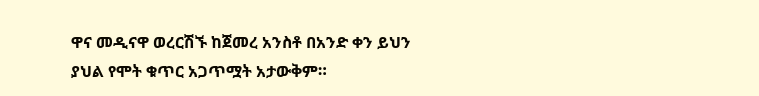ዋና መዲናዋ ወረርሽኙ ከጀመረ አንስቶ በአንድ ቀን ይህን ያህል የሞት ቁጥር አጋጥሟት አታውቅም።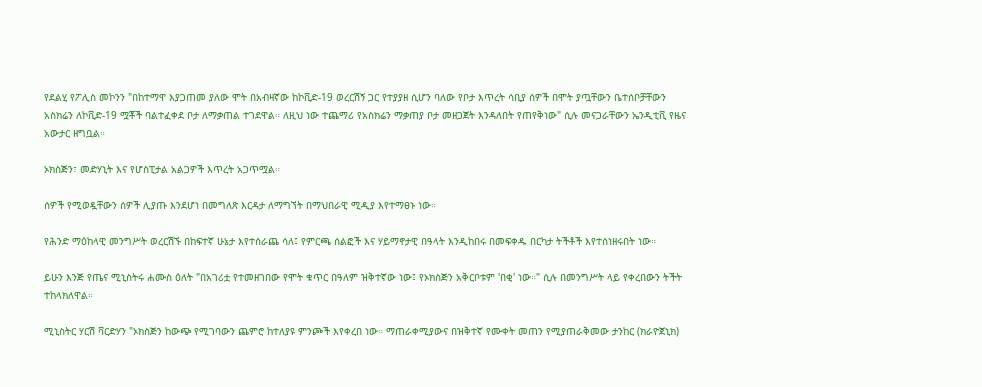የደልሂ የፖሊስ መኮንን "በከተማዋ እያጋጠመ ያለው ሞት በአብዛኛው ከኮቪድ-19 ወረርሽኝ ጋር የተያያዘ ሲሆን ባለው የቦታ እጥረት ሳቢያ ሰዎች በሞት ያጧቸውን ቤተሰቦቻቸውን አስክሬን ለኮቪድ-19 ሟቾች ባልተፈቀደ ቦታ ለማቃጠል ተገደዋል። ለዚህ ነው ተጨማሪ የአስክሬን ማቃጠያ ቦታ መዘጋጀት እንዳለበት የጠየቅነው" ሲሉ መናጋራቸውን ኤንዲቲቪ የዜና አውታር ዘግቧል።

ኦክስጅን፣ መድሃኒት እና የሆስፒታል አልጋዎች እጥረት አጋጥሟል።

ሰዎች የሚወዷቸውን ሰዎች ሊያጡ እንደሆነ በመግለጽ እርዳታ ለማግኘት በማህበራዊ ሚዲያ እየተማፀኑ ነው።

የሕንድ ማዕከላዊ መንግሥት ወረርሽኙ በከፍተኛ ሁኔታ እየተሰራጨ ሳለ፤ የምርጫ ሰልፎች እና ሃይማኖታዊ በዓላት እንዲከበሩ በመፍቀዱ በርካታ ትችቶች እየተሰነዘሩበት ነው።

ይሁን እንጅ የጤና ሚኒስትሩ ሐሙስ ዕለት "በአገሪቷ የተመዘገበው የሞት ቁጥር በዓለም ዝቅተኛው ነው፤ የኦክስጅን አቅርቦቱም 'በቂ' ነው።" ሲሉ በመንግሥት ላይ የቀረበውን ትችት ተከላክለዋል።

ሚኒስትር ሃርሽ ቫርድሃን "ኦክስጅን ከውጭ የሚገባውን ጨምሮ ከተለያዩ ምንጮች እየቀረበ ነው። ማጠራቀሚያውና በዝቅተኛ የሙቀት መጠን የሚያጠራቅመው ታንከር (ክራዮጀኒክ)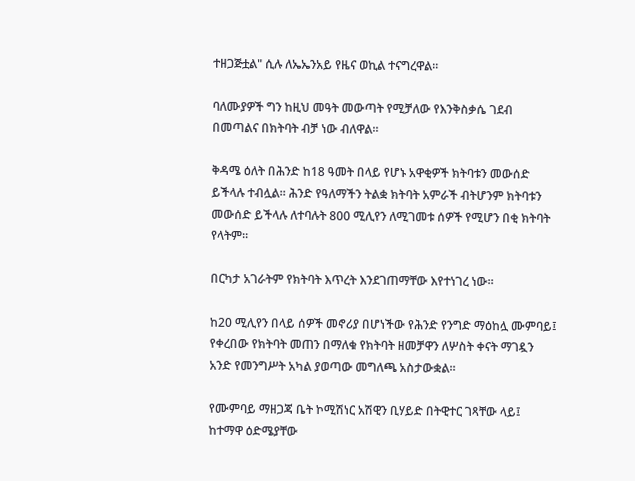ተዘጋጅቷል" ሲሉ ለኤኤንአይ የዜና ወኪል ተናግረዋል።

ባለሙያዎች ግን ከዚህ መዓት መውጣት የሚቻለው የእንቅስቃሴ ገደብ በመጣልና በክትባት ብቻ ነው ብለዋል።

ቅዳሜ ዕለት በሕንድ ከ18 ዓመት በላይ የሆኑ አዋቂዎች ክትባቱን መውሰድ ይችላሉ ተብሏል። ሕንድ የዓለማችን ትልቋ ክትባት አምራች ብትሆንም ክትባቱን መውሰድ ይችላሉ ለተባሉት 800 ሚሊየን ለሚገመቱ ሰዎች የሚሆን በቂ ክትባት የላትም።

በርካታ አገራትም የክትባት እጥረት እንደገጠማቸው እየተነገረ ነው።

ከ20 ሚሊየን በላይ ሰዎች መኖሪያ በሆነችው የሕንድ የንግድ ማዕከሏ ሙምባይ፤ የቀረበው የክትባት መጠን በማለቁ የክትባት ዘመቻዋን ለሦስት ቀናት ማገዷን አንድ የመንግሥት አካል ያወጣው መግለጫ አስታውቋል።

የሙምባይ ማዘጋጃ ቤት ኮሚሽነር አሽዊን ቢሃይድ በትዊተር ገጻቸው ላይ፤ ከተማዋ ዕድሜያቸው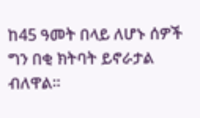ከ45 ዓመት በላይ ለሆኑ ሰዎች ግን በቂ ክትባት ይኖራታል ብለዋል።